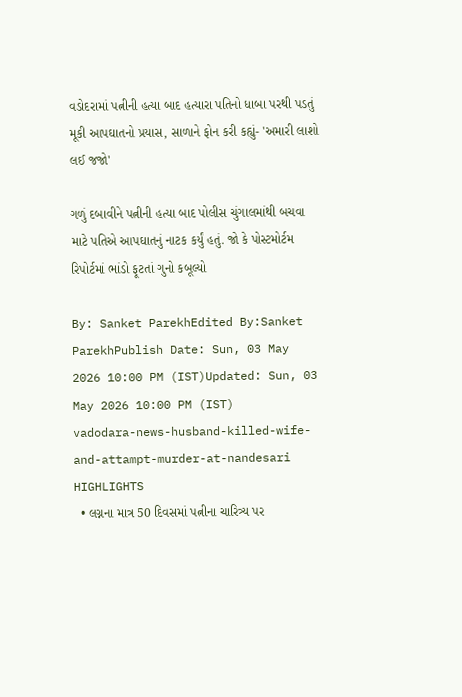વડોદરામાં પત્નીની હત્યા બાદ હત્યારા પતિનો ધાબા પરથી પડતું મૂકી આપઘાતનો પ્રયાસ, સાળાને ફોન કરી કહ્યું- 'અમારી લાશો લઈ જજો'

ગળું દબાવીને પત્નીની હત્યા બાદ પોલીસ ચુંગાલમાંથી બચવા માટે પતિએ આપઘાતનું નાટક કર્યું હતું. જો કે પોસ્ટમોર્ટમ રિપોર્ટમાં ભાંડો ફૂટતાં ગુનો કબૂલ્યો

By: Sanket ParekhEdited By:Sanket ParekhPublish Date: Sun, 03 May 2026 10:00 PM (IST)Updated: Sun, 03 May 2026 10:00 PM (IST)
vadodara-news-husband-killed-wife-and-attampt-murder-at-nandesari
HIGHLIGHTS
  • લગ્નના માત્ર 50 દિવસમાં પત્નીના ચારિત્ર્ય પર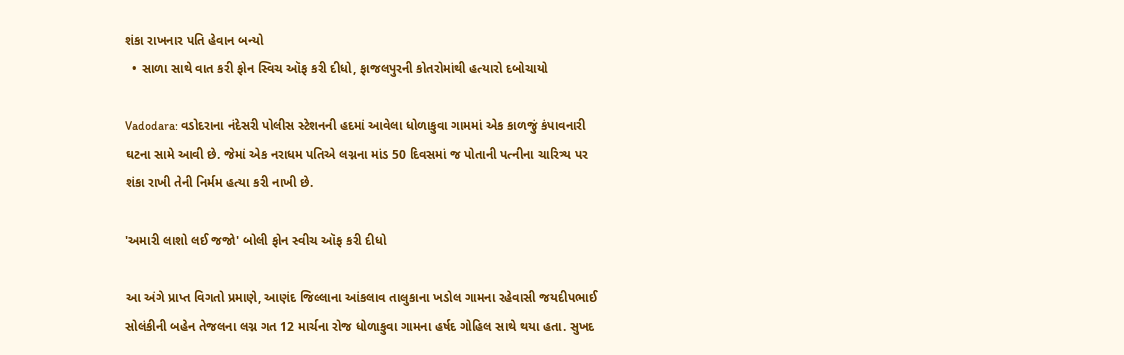શંકા રાખનાર પતિ હેવાન બન્યો
  • સાળા સાથે વાત કરી ફોન સ્વિચ ઑફ કરી દીધો, ફાજલપુરની કોતરોમાંથી હત્યારો દબોચાયો

Vadodara: વડોદરાના નંદેસરી પોલીસ સ્ટેશનની હદમાં આવેલા ધોળાકુવા ગામમાં એક કાળજું કંપાવનારી ઘટના સામે આવી છે. જેમાં એક નરાધમ પતિએ લગ્નના માંડ 50 દિવસમાં જ પોતાની પત્નીના ચારિત્ર્ય પર શંકા રાખી તેની નિર્મમ હત્યા કરી નાખી છે.

'અમારી લાશો લઈ જજો' બોલી ફોન સ્વીચ ઑફ કરી દીધો

આ અંગે પ્રાપ્ત વિગતો પ્રમાણે, આણંદ જિલ્લાના આંકલાવ તાલુકાના ખડોલ ગામના રહેવાસી જયદીપભાઈ સોલંકીની બહેન તેજલના લગ્ન ગત 12 માર્ચના રોજ ધોળાકુવા ગામના હર્ષદ ગોહિલ સાથે થયા હતા. સુખદ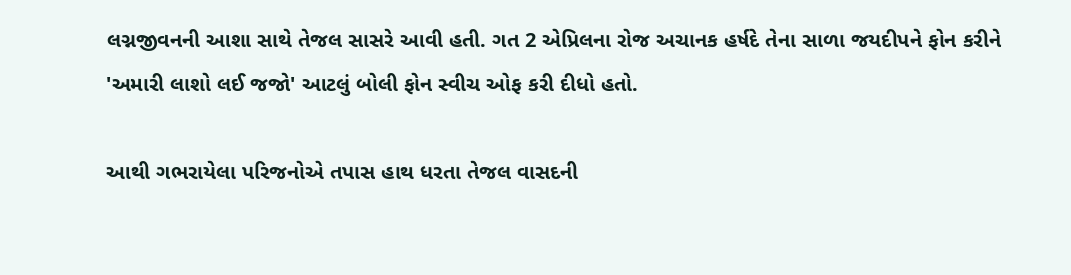લગ્નજીવનની આશા સાથે તેજલ સાસરે આવી હતી. ગત 2 એપ્રિલના રોજ અચાનક હર્ષદે તેના સાળા જયદીપને ફોન કરીને 'અમારી લાશો લઈ જજો' આટલું બોલી ફોન સ્વીચ ઓફ કરી દીધો હતો.

આથી ગભરાયેલા પરિજનોએ તપાસ હાથ ધરતા તેજલ વાસદની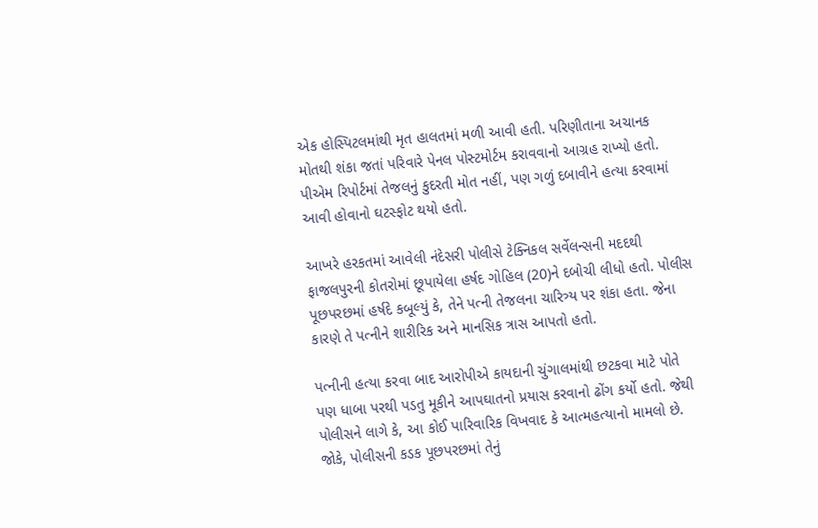એક હોસ્પિટલમાંથી મૃત હાલતમાં મળી આવી હતી. પરિણીતાના અચાનક મોતથી શંકા જતાં પરિવારે પેનલ પોસ્ટમોર્ટમ કરાવવાનો આગ્રહ રાખ્યો હતો. પીએમ રિપોર્ટમાં તેજલનું કુદરતી મોત નહીં, પણ ગળું દબાવીને હત્યા કરવામાં આવી હોવાનો ઘટસ્ફોટ થયો હતો.

આખરે હરકતમાં આવેલી નંદેસરી પોલીસે ટેક્નિકલ સર્વેલન્સની મદદથી ફાજલપુરની કોતરોમાં છૂપાયેલા હર્ષદ ગોહિલ (20)ને દબોચી લીધો હતો. પોલીસ પૂછપરછમાં હર્ષદે કબૂલ્યું કે, તેને પત્ની તેજલના ચારિત્ર્ય પર શંકા હતા. જેના કારણે તે પત્નીને શારીરિક અને માનસિક ત્રાસ આપતો હતો.

પત્નીની હત્યા કરવા બાદ આરોપીએ કાયદાની ચુંગાલમાંથી છટકવા માટે પોતે પણ ધાબા પરથી પડતુ મૂકીને આપઘાતનો પ્રયાસ કરવાનો ઢોંગ કર્યો હતો. જેથી પોલીસને લાગે કે, આ કોઈ પારિવારિક વિખવાદ કે આત્મહત્યાનો મામલો છે. જોકે, પોલીસની કડક પૂછપરછમાં તેનું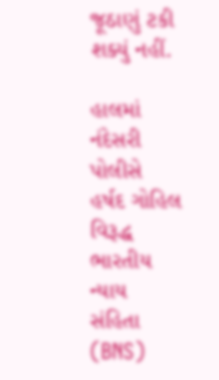જૂઠાણું ટકી શક્યું નહીં.

હાલમાં નંદેસરી પોલીસે હર્ષદ ગોહિલ વિરૂદ્ધ ભારતીય ન્યાય સંહિતા (BNS)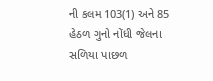ની કલમ 103(1) અને 85 હેઠળ ગુનો નોંધી જેલના સળિયા પાછળ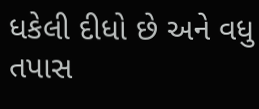ધકેલી દીધો છે અને વધુ તપાસ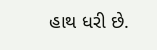હાથ ધરી છે.